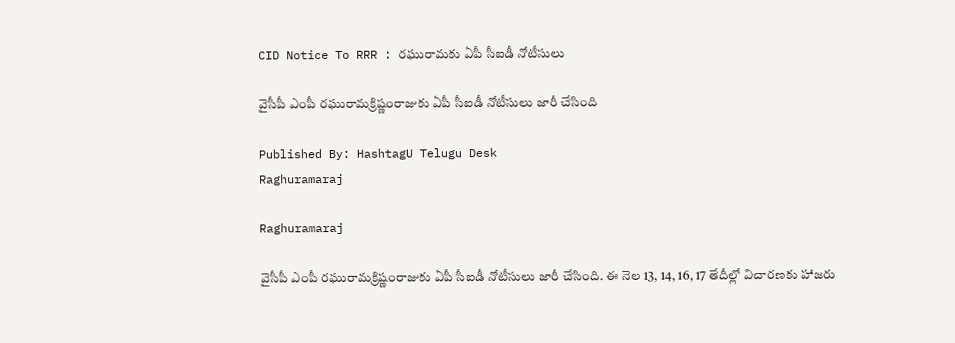CID Notice To RRR : ర‌ఘురామ‌కు ఏపీ సీఐడీ నోటీసులు

వైసీపీ ఎంపీ ర‌ఘురామ‌క్రిష్ణంరాజుకు ఏపీ సీఐడీ నోటీసులు జారీ చేసింది

Published By: HashtagU Telugu Desk
Raghuramaraj

Raghuramaraj

వైసీపీ ఎంపీ ర‌ఘురామ‌క్రిష్ణంరాజుకు ఏపీ సీఐడీ నోటీసులు జారీ చేసింది. ఈ నెల 13, 14, 16, 17 తేదీల్లో విచార‌ణ‌కు హాజ‌రు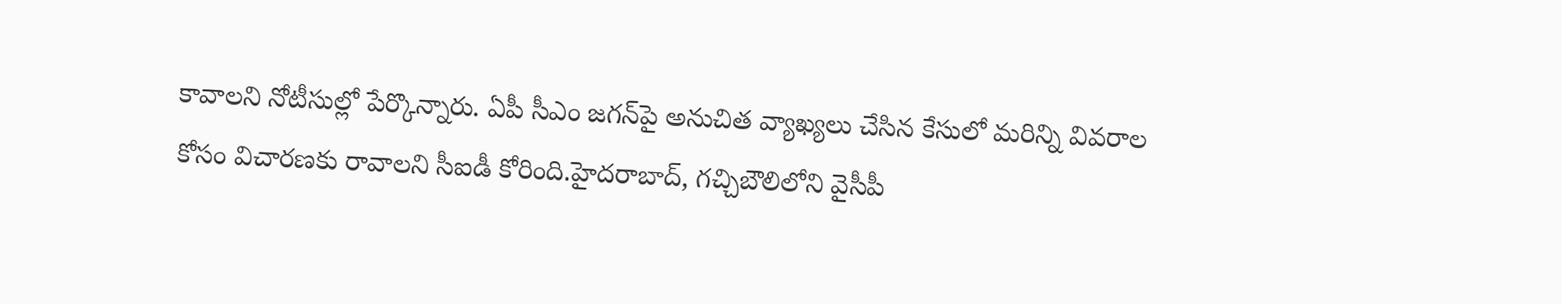కావాల‌ని నోటీసుల్లో పేర్కొన్నారు. ఏపీ సీఎం జ‌గ‌న్‌పై అనుచిత వ్యాఖ్య‌లు చేసిన కేసులో మ‌రిన్ని వివ‌రాల కోసం విచార‌ణ‌కు రావాల‌ని సీఐడీ కోరింది.హైద‌రాబాద్‌, గచ్చిబౌలిలోని వైసీపీ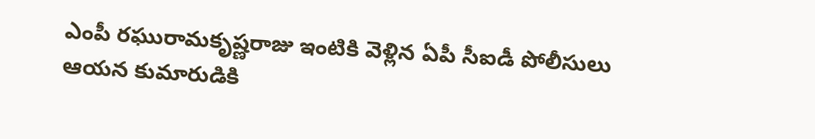ఎంపీ రఘురామకృష్ణ‌రాజు ఇంటికి వెళ్లిన‌ ఏపీ సీఐడీ పోలీసులు ఆయ‌న కుమారుడికి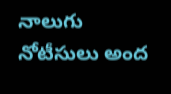నాలుగు నోటీసులు అంద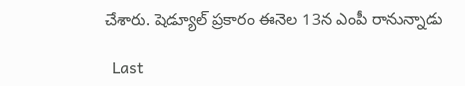చేశారు. షెడ్యూల్ ప్ర‌కారం ఈనెల 13న ఎంపీ రానున్నాడు

  Last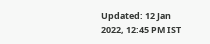Updated: 12 Jan 2022, 12:45 PM IST